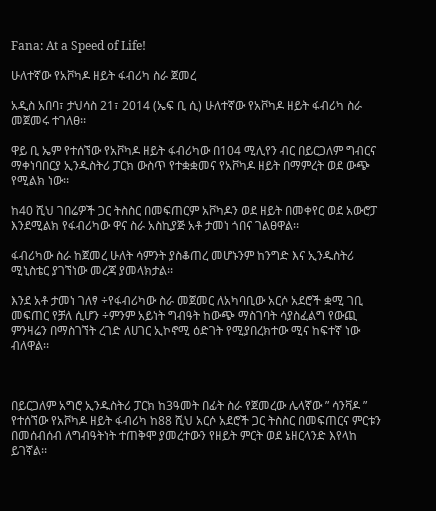Fana: At a Speed of Life!

ሁለተኛው የአቮካዶ ዘይት ፋብሪካ ስራ ጀመረ

አዲስ አበባ፣ ታህሳስ 21፣ 2014 (ኤፍ ቢ ሲ) ሁለተኛው የአቮካዶ ዘይት ፋብሪካ ስራ መጀመሩ ተገለፀ፡፡

ዋይ ቢ ኤም የተሰኘው የአቮካዶ ዘይት ፋብሪካው በ104 ሚሊየን ብር በይርጋለም ግብርና ማቀነባበርያ ኢንዱስትሪ ፓርክ ውስጥ የተቋቋመና የአቮካዶ ዘይት በማምረት ወደ ውጭ የሚልክ ነው፡፡

ከ40 ሺህ ገበሬዎች ጋር ትስስር በመፍጠርም አቮካዶን ወደ ዘይት በመቀየር ወደ አውሮፓ እንደሚልክ የፋብሪካው ዋና ስራ አስኪያጅ አቶ ታመነ ጎበና ገልፀዋል፡፡

ፋብሪካው ስራ ከጀመረ ሁለት ሳምንት ያስቆጠረ መሆኑንም ከንግድ እና ኢንዱስትሪ ሚኒስቴር ያገኘነው መረጃ ያመላክታል፡፡

እንደ አቶ ታመነ ገለፃ ÷የፋብሪካው ስራ መጀመር ለአካባቢው አርሶ አደሮች ቋሚ ገቢ መፍጠር የቻለ ሲሆን ÷ምንም አይነት ግብዓት ከውጭ ማስገባት ሳያስፈልግ የውጪ ምንዛሬን በማስገኘት ረገድ ለሀገር ኢኮኖሚ ዕድገት የሚያበረክተው ሚና ከፍተኛ ነው ብለዋል፡፡



በይርጋለም አግሮ ኢንዱስትሪ ፓርክ ከ3ዓመት በፊት ስራ የጀመረው ሌላኛው ” ሳንቫዶ ” የተሰኘው የአቮካዶ ዘይት ፋብሪካ ከ88 ሺህ አርሶ አደሮች ጋር ትስስር በመፍጠርና ምርቱን በመሰብሰብ ለግብዓትነት ተጠቅሞ ያመረተውን የዘይት ምርት ወደ ኔዘርላንድ እየላከ ይገኛል፡፡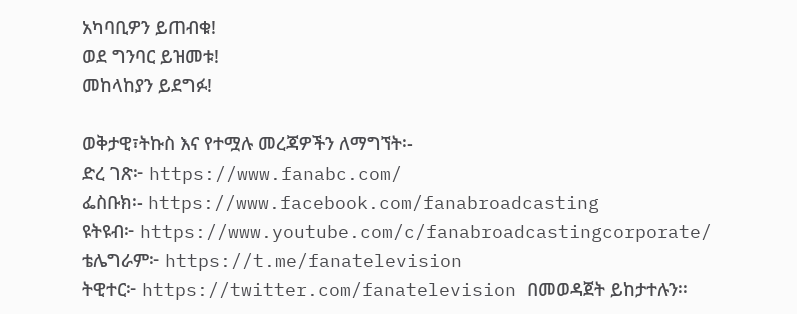አካባቢዎን ይጠብቁ!
ወደ ግንባር ይዝመቱ!
መከላከያን ይደግፉ!

ወቅታዊ፣ትኩስ እና የተሟሉ መረጃዎችን ለማግኘት፡-
ድረ ገጽ፦ https://www.fanabc.com/
ፌስቡክ፡- https://www.facebook.com/fanabroadcasting
ዩትዩብ፦ https://www.youtube.com/c/fanabroadcastingcorporate/
ቴሌግራም፦ https://t.me/fanatelevision
ትዊተር፦ https://twitter.com/fanatelevision በመወዳጀት ይከታተሉን፡፡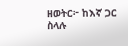ዘወትር፦ ከእኛ ጋር ስላሉ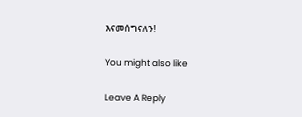እናመሰግናለን!

You might also like

Leave A Reply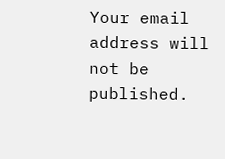Your email address will not be published.